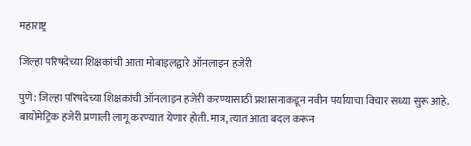महाराष्ट्र

जिल्हा परिषदेच्या शिक्षकांची आता मोबाइलद्वारे ऑनलाइन हजेरी

पुणे: जिल्हा परिषदेच्या शिक्षकांची ऑनलाइन हजेरी करण्यासाठी प्रशासनाकडून नवीन पर्यायाचा विचार सध्या सुरू आहे. बायोमेट्रिक हजेरी प्रणाली लागू करण्यात येणार होती. मात्र, त्यात आता बदल करून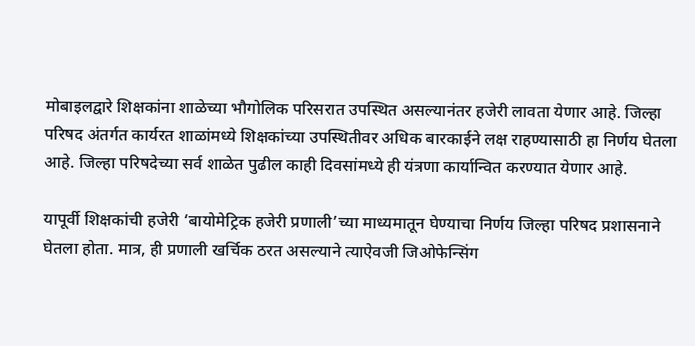मोबाइलद्वारे शिक्षकांना शाळेच्या भौगोलिक परिसरात उपस्थित असल्यानंतर हजेरी लावता येणार आहे. जिल्हा परिषद अंतर्गत कार्यरत शाळांमध्ये शिक्षकांच्या उपस्थितीवर अधिक बारकाईने लक्ष राहण्यासाठी हा निर्णय घेतला आहे. जिल्हा परिषदेच्या सर्व शाळेत पुढील काही दिवसांमध्ये ही यंत्रणा कार्यान्वित करण्यात येणार आहे.

यापूर्वी शिक्षकांची हजेरी ‘बायोमेट्रिक हजेरी प्रणाली’च्या माध्यमातून घेण्याचा निर्णय जिल्हा परिषद प्रशासनाने घेतला होता. मात्र, ही प्रणाली खर्चिक ठरत असल्याने त्याऐवजी जिओफेन्सिंग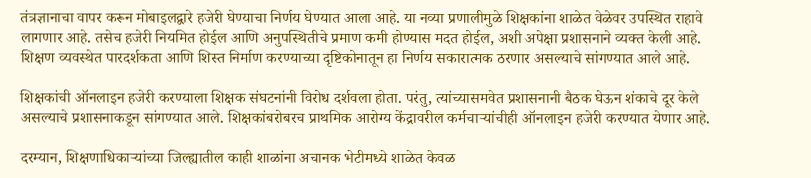तंत्रज्ञानाचा वापर करून मोबाइलद्वारे हजेरी घेण्याचा निर्णय घेण्यात आला आहे. या नव्या प्रणालीमुळे शिक्षकांना शाळेत वेळेवर उपस्थित राहावे लागणार आहे. तसेच हजेरी नियमित होईल आणि अनुपस्थितीचे प्रमाण कमी होण्यास मदत होईल, अशी अपेक्षा प्रशासनाने व्यक्त केली आहे. शिक्षण व्यवस्थेत पारदर्शकता आणि शिस्त निर्माण करण्याच्या दृष्टिकोनातून हा निर्णय सकारात्मक ठरणार असल्याचे सांगण्यात आले आहे.

शिक्षकांची ऑनलाइन हजेरी करण्याला शिक्षक संघटनांनी विरोध दर्शवला होता. परंतु, त्यांच्यासमवेत प्रशासनानी बैठक घेऊन शंकाचे दूर केले असल्याचे प्रशासनाकडून सांगण्यात आले. शिक्षकांबरोबरच प्राथमिक आरोग्य केंद्रावरील कर्मचाऱ्यांचीही ऑनलाइन हजेरी करण्यात येणार आहे.

दरम्यान, शिक्षणाधिकाऱ्यांच्या जिल्ह्यातील काही शाळांना अचानक भेटीमध्ये शाळेत केवळ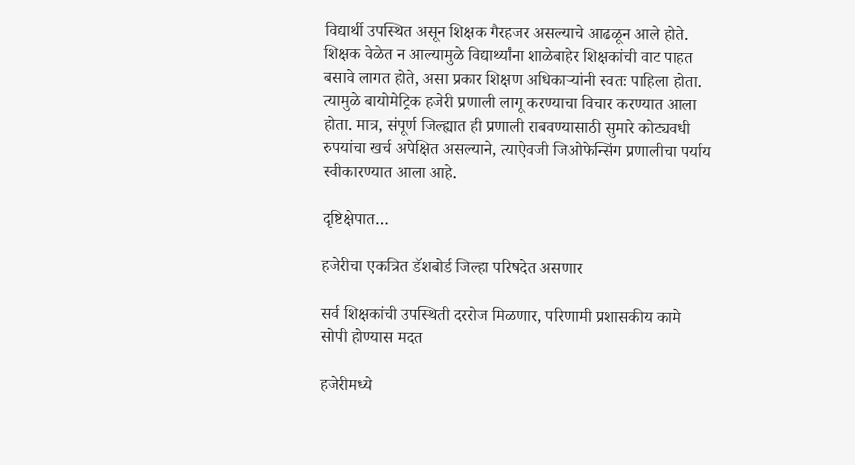विद्यार्थी उपस्थित असून शिक्षक गैरहजर असल्याचे आढळून आले होते. शिक्षक वेळेत न आल्यामुळे विद्यार्थ्यांना शाळेबाहेर शिक्षकांची वाट पाहत बसावे लागत होते, असा प्रकार शिक्षण अधिकाऱ्यांनी स्वतः पाहिला होता. त्यामुळे बायोमेट्रिक हजेरी प्रणाली लागू करण्याचा विचार करण्यात आला होता. मात्र, संपूर्ण जिल्ह्यात ही प्रणाली राबवण्यासाठी सुमारे कोट्यवधी रुपयांचा खर्च अपेक्षित असल्याने, त्याऐवजी जिओफेन्सिंग प्रणालीचा पर्याय स्वीकारण्यात आला आहे.

दृष्टिक्षेपात…

हजेरीचा एकत्रित डॅशबोर्ड जिल्हा परिषदेत असणार

सर्व शिक्षकांची उपस्थिती दररोज मिळणार, परिणामी प्रशासकीय कामे सोपी होण्यास मदत

हजेरीमध्ये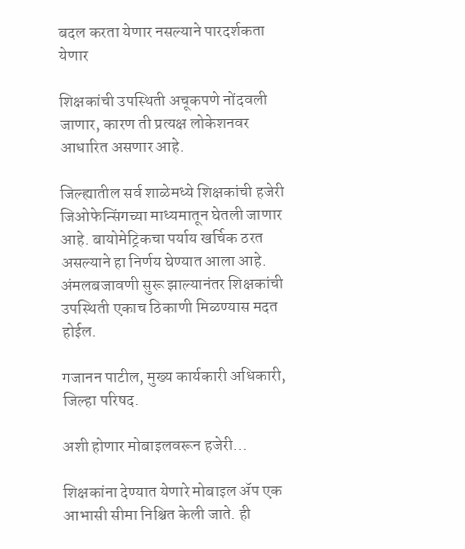बदल करता येणार नसल्याने पारदर्शकता येणार

शिक्षकांची उपस्थिती अचूकपणे नोंदवली जाणार, कारण ती प्रत्यक्ष लोकेशनवर आधारित असणार आहे.

जिल्ह्यातील सर्व शाळेमध्ये शिक्षकांची हजेरी जिओफेन्सिंगच्या माध्यमातून घेतली जाणार आहे. बायोमेट्रिकचा पर्याय खर्चिक ठरत असल्याने हा निर्णय घेण्यात आला आहे. अंमलबजावणी सुरू झाल्यानंतर शिक्षकांची उपस्थिती एकाच ठिकाणी मिळण्यास मदत होईल.

गजानन पाटील, मुख्य कार्यकारी अधिकारी, जिल्हा परिषद.

अशी होणार मोबाइलवरून हजेरी…

शिक्षकांना देण्यात येणारे मोबाइल ॲप एक आभासी सीमा निश्चित केली जाते. ही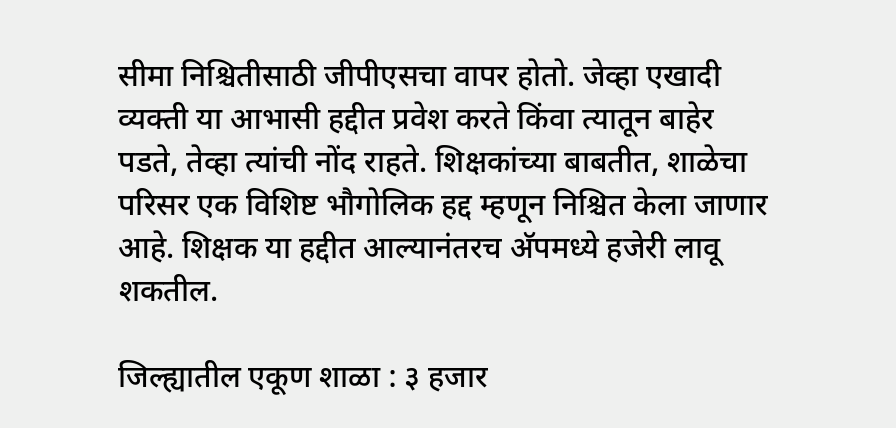सीमा निश्चितीसाठी जीपीएसचा वापर होतो. जेव्हा एखादी व्यक्ती या आभासी हद्दीत प्रवेश करते किंवा त्यातून बाहेर पडते, तेव्हा त्यांची नोंद राहते. शिक्षकांच्या बाबतीत, शाळेचा परिसर एक विशिष्ट भौगोलिक हद्द म्हणून निश्चित केला जाणार आहे. शिक्षक या हद्दीत आल्यानंतरच अ‍ॅपमध्ये हजेरी लावू शकतील.

जिल्ह्यातील एकूण शाळा : ३ हजार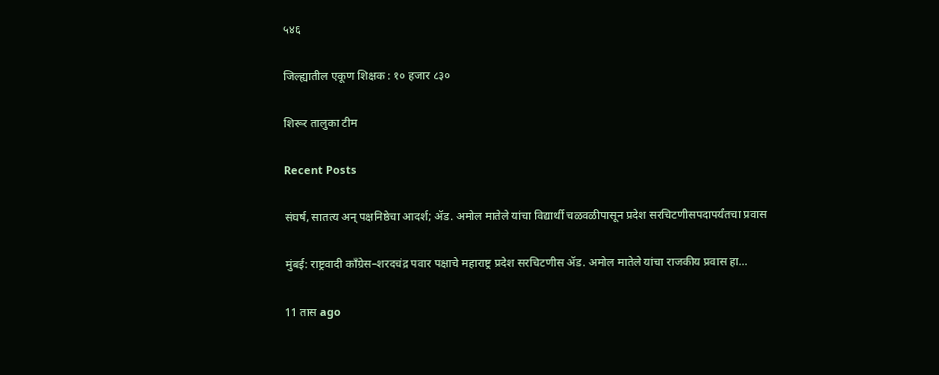५४६

जिल्ह्यातील एकूण शिक्षक : १० हजार ८३०

शिरूर तालुका टीम

Recent Posts

संघर्ष, सातत्य अन् पक्षनिष्ठेचा आदर्श; ॲड. अमोल मातेले यांचा विद्यार्थी चळवळीपासून प्रदेश सरचिटणीसपदापर्यंतचा प्रवास

मुंबई: राष्ट्रवादी काँग्रेस–शरदचंद्र पवार पक्षाचे महाराष्ट्र प्रदेश सरचिटणीस ॲड. अमोल मातेले यांचा राजकीय प्रवास हा…

11 तास ago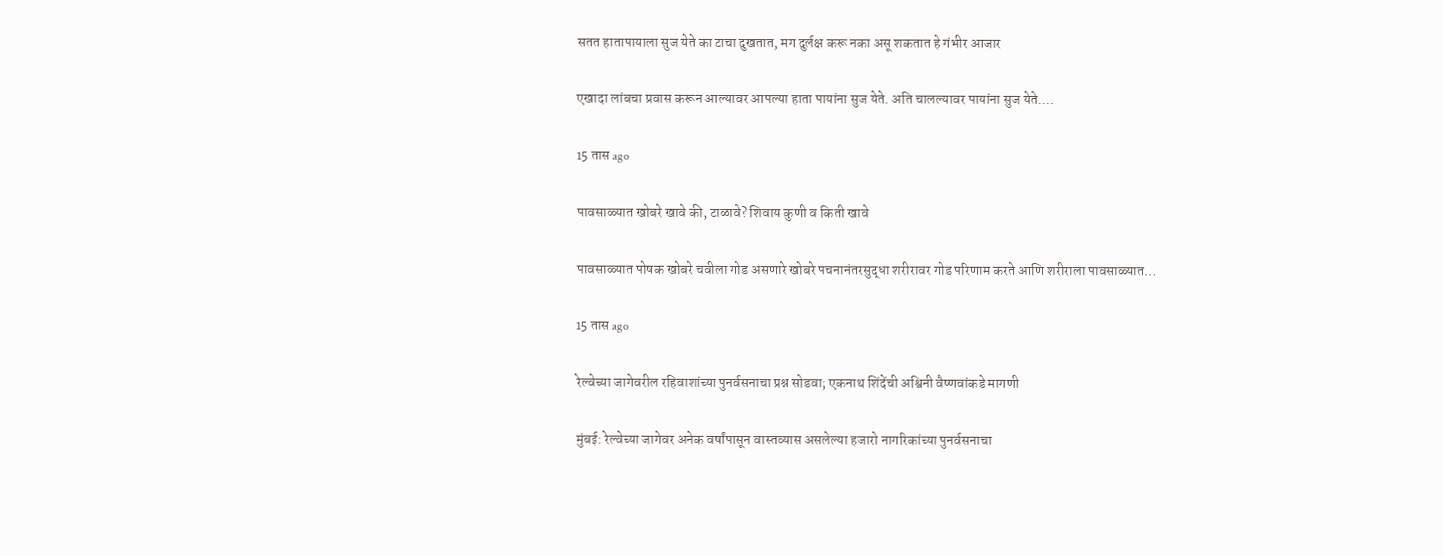सतत हातापायाला सुज येते का टाचा दुखतात, मग दुर्लक्ष करू नका असू शकतात हे गंभीर आजार

एखादा लांबचा प्रवास करून आल्यावर आपल्या हाता पायांना सुज येते. अति चालल्यावर पायांना सुज येते.…

15 तास ago

पावसाळ्यात खोबरे खावे की, टाळावे? शिवाय कुणी व किती खावे

पावसाळ्यात पोषक खोबरे चवीला गोड असणारे खोबरे पचनानंतरसुद्धा शरीरावर गोड परिणाम करते आणि शरीराला पावसाळ्यात…

15 तास ago

रेल्वेच्या जागेवरील रहिवाशांच्या पुनर्वसनाचा प्रश्न सोडवा; एकनाथ शिंदेंची अश्विनी वैष्णवांकडे मागणी

मुंबई: रेल्वेच्या जागेवर अनेक वर्षांपासून वास्तव्यास असलेल्या हजारो नागरिकांच्या पुनर्वसनाचा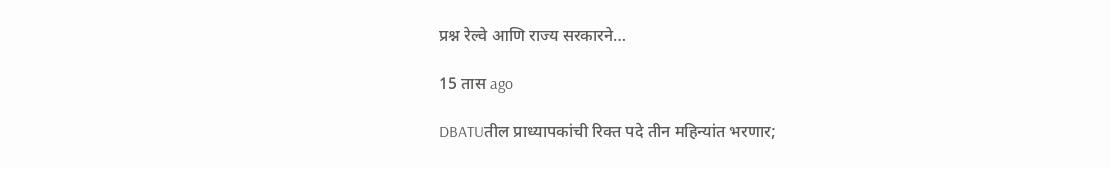प्रश्न रेल्वे आणि राज्य सरकारने…

15 तास ago

DBATUतील प्राध्यापकांची रिक्त पदे तीन महिन्यांत भरणार;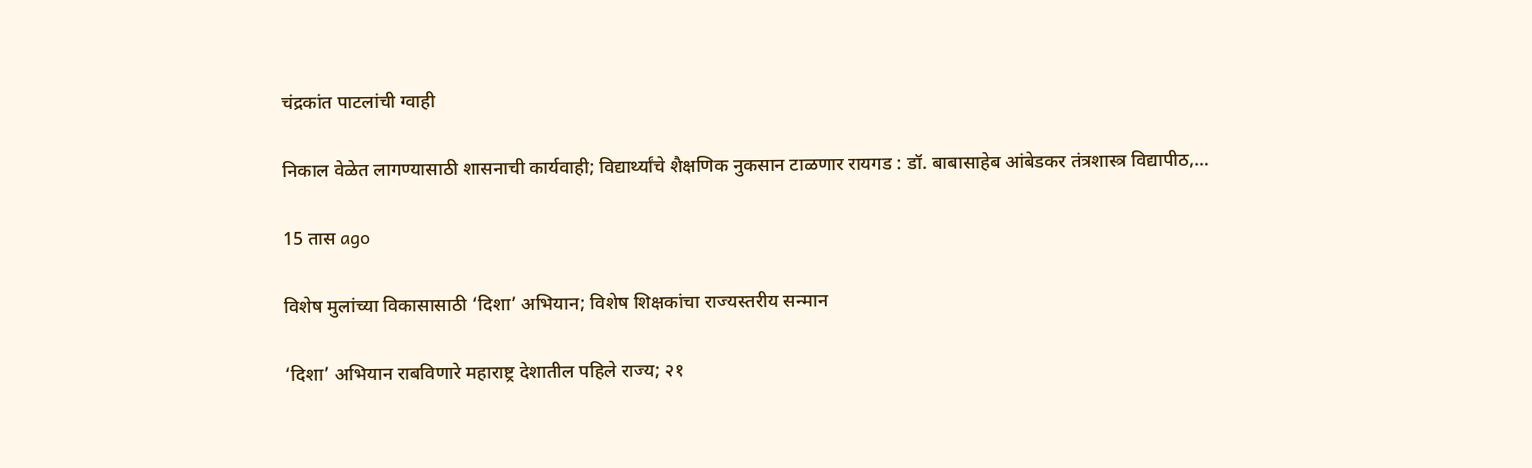चंद्रकांत पाटलांची ग्वाही

निकाल वेळेत लागण्यासाठी शासनाची कार्यवाही; विद्यार्थ्यांचे शैक्षणिक नुकसान टाळणार रायगड : डॉ. बाबासाहेब आंबेडकर तंत्रशास्त्र विद्यापीठ,…

15 तास ago

विशेष मुलांच्या विकासासाठी ‘दिशा’ अभियान; विशेष शिक्षकांचा राज्यस्तरीय सन्मान

‘दिशा’ अभियान राबविणारे महाराष्ट्र देशातील पहिले राज्य; २१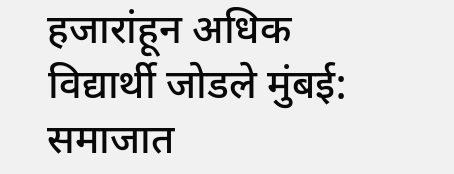हजारांहून अधिक विद्यार्थी जोडले मुंबई: समाजात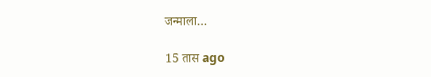जन्माला…

15 तास ago